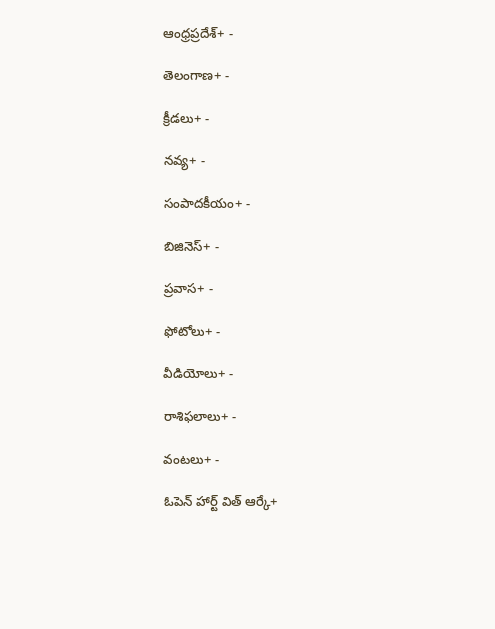ఆంధ్రప్రదేశ్+ -

తెలంగాణ+ -

క్రీడలు+ -

నవ్య+ -

సంపాదకీయం+ -

బిజినెస్+ -

ప్రవాస+ -

ఫోటోలు+ -

వీడియోలు+ -

రాశిఫలాలు+ -

వంటలు+ -

ఓపెన్ హార్ట్ విత్ ఆర్కే+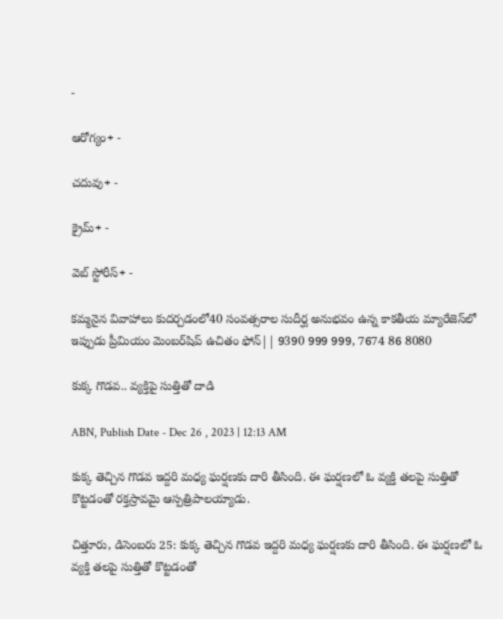-

ఆరోగ్యం+ -

చదువు+ -

క్రైమ్+ -

వెబ్ స్టోరీస్+ -

కమ్మనైన వివాహాలు కుదర్చడంలో40 సంవత్సరాల సుదీర్ఘ అనుభవం ఉన్న కాకతీయ మ్యారేజెస్‌లో ఇప్పుడు ప్రీమియం మెంబర్‌షిప్‌ ఉచితం ఫోన్|| 9390 999 999, 7674 86 8080

కుక్క గొడవ.. వ్యక్తిపై సుత్తితో దాడి

ABN, Publish Date - Dec 26 , 2023 | 12:13 AM

కుక్క తెచ్చిన గొడవ ఇద్దరి మధ్య ఘర్షణకు దారి తీసింది. ఈ ఘర్షణలో ఓ వ్యక్తి తలపై సుత్తితో కొట్టడంతో రక్తస్రావమై ఆస్పత్రిపాలయ్యాడు.

చిత్తూరు, డిసెంబరు 25: కుక్క తెచ్చిన గొడవ ఇద్దరి మధ్య ఘర్షణకు దారి తీసింది. ఈ ఘర్షణలో ఓ వ్యక్తి తలపై సుత్తితో కొట్టడంతో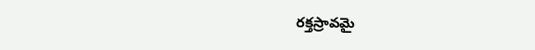రక్తస్రావమై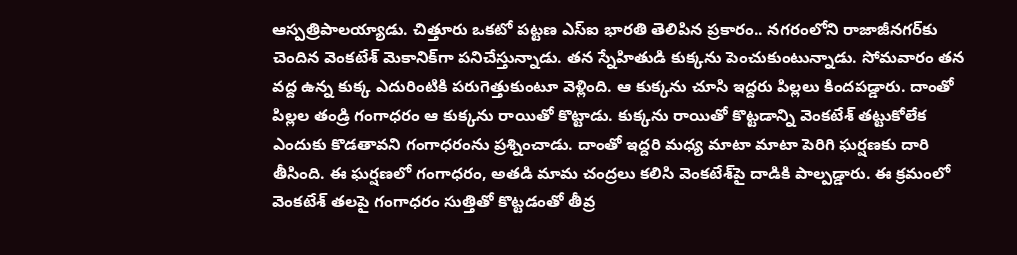ఆస్పత్రిపాలయ్యాడు. చిత్తూరు ఒకటో పట్టణ ఎస్‌ఐ భారతి తెలిపిన ప్రకారం.. నగరంలోని రాజాజీనగర్‌కు చెందిన వెంకటేశ్‌ మెకానిక్‌గా పనిచేస్తున్నాడు. తన స్నేహితుడి కుక్కను పెంచుకుంటున్నాడు. సోమవారం తన వద్ద ఉన్న కుక్క ఎదురింటికి పరుగెత్తుకుంటూ వెళ్లింది. ఆ కుక్కను చూసి ఇద్దరు పిల్లలు కిందపడ్డారు. దాంతో పిల్లల తండ్రి గంగాధరం ఆ కుక్కను రాయితో కొట్టాడు. కుక్కను రాయితో కొట్టడాన్ని వెంకటేశ్‌ తట్టుకోలేక ఎందుకు కొడతావని గంగాధరంను ప్రశ్నించాడు. దాంతో ఇద్దరి మధ్య మాటా మాటా పెరిగి ఘర్షణకు దారి తీసింది. ఈ ఘర్షణలో గంగాధరం, అతడి మామ చంద్రలు కలిసి వెంకటేశ్‌పై దాడికి పాల్పడ్డారు. ఈ క్రమంలో వెంకటేశ్‌ తలపై గంగాధరం సుత్తితో కొట్టడంతో తీవ్ర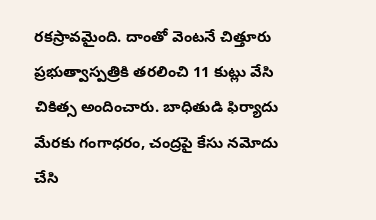రకస్రావమైంది. దాంతో వెంటనే చిత్తూరు ప్రభుత్వాస్పత్రికి తరలించి 11 కుట్లు వేసి చికిత్స అందించారు. బాధితుడి ఫిర్యాదు మేరకు గంగాధరం, చంద్రపై కేసు నమోదు చేసి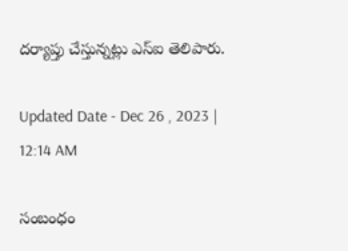దర్యాప్తు చేస్తున్నట్లు ఎస్‌ఐ తెలిపారు.

Updated Date - Dec 26 , 2023 | 12:14 AM

సంబంధం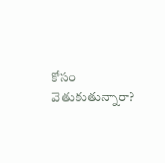కోసం వెతుకుతున్నారా?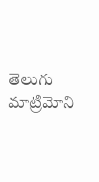తెలుగు మాట్రిమోని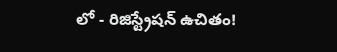లో - రిజిస్ట్రేషన్ ఉచితం!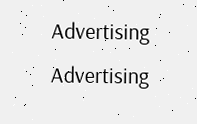Advertising
Advertising